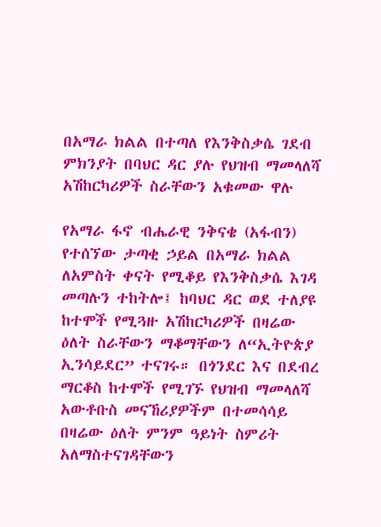በአማራ ክልል በተጣለ የእንቅስቃሴ ገደብ ምክንያት በባህር ዳር ያሉ የህዝብ ማመላለሻ አሽከርካሪዎች ስራቸውን አቁመው ዋሉ

የአማራ ፋኖ ብሔራዊ ንቅናቄ (አፋብን) የተሰኘው ታጣቂ ኃይል በአማራ ክልል ለአምስት ቀናት የሚቆይ የእንቅስቃሴ እገዳ መጣሉን ተከትሎ፤ ከባህር ዳር ወደ ተለያዩ ከተሞች የሚጓዙ አሽከርካሪዎች በዛሬው ዕለት ስራቸውን ማቆማቸውን ለ“ኢትዮጵያ ኢንሳይደር” ተናገሩ። በጎንደር እና በደብረ ማርቆስ ከተሞች የሚገኙ የህዝብ ማመላለሻ አውቶቡስ መናኸሪያዎችም በተመሳሳይ በዛሬው ዕለት ምንም ዓይነት ስምሪት አለማስተናገዳቸውን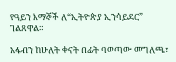የዓይን እማኞች ለ“ኢትዮጵያ ኢንሳይደር” ገልጸዋል።

አፋብን ከሁለት ቀናት በፊት ባወጣው መግለጫ፣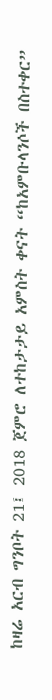ከዛሬ አርብ ግንቦት 21፤ 2018 ጀምሮ ለተከታታይ አምስት ቀናት “ከአምቡላንሶች በስተቀር”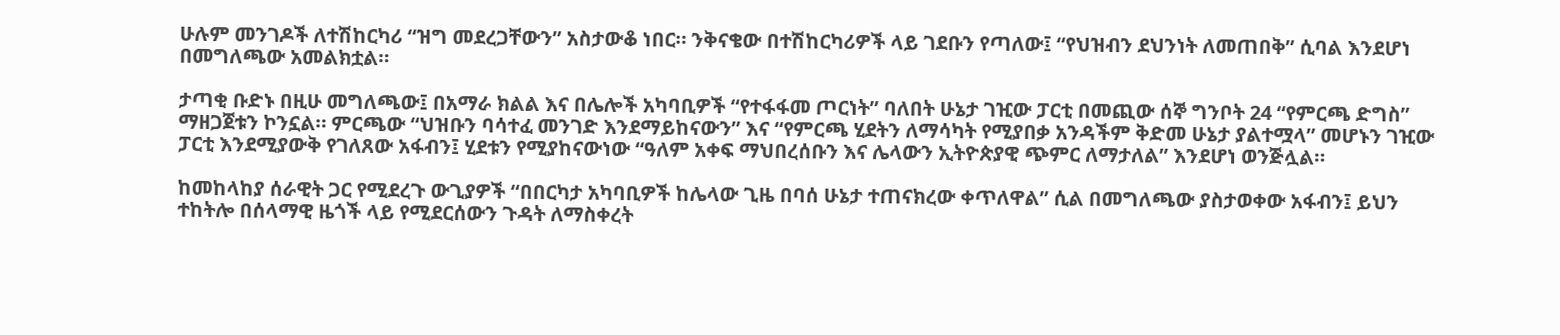ሁሉም መንገዶች ለተሽከርካሪ “ዝግ መደረጋቸውን” አስታውቆ ነበር። ንቅናቄው በተሽከርካሪዎች ላይ ገደቡን የጣለው፤ “የህዝብን ደህንነት ለመጠበቅ” ሲባል እንደሆነ በመግለጫው አመልክቷል።

ታጣቂ ቡድኑ በዚሁ መግለጫው፤ በአማራ ክልል እና በሌሎች አካባቢዎች “የተፋፋመ ጦርነት” ባለበት ሁኔታ ገዢው ፓርቲ በመጪው ሰኞ ግንቦት 24 “የምርጫ ድግስ” ማዘጋጀቱን ኮንኗል። ምርጫው “ህዝቡን ባሳተፈ መንገድ እንደማይከናውን” እና “የምርጫ ሂደትን ለማሳካት የሚያበቃ አንዳችም ቅድመ ሁኔታ ያልተሟላ” መሆኑን ገዢው ፓርቲ እንደሚያውቅ የገለጸው አፋብን፤ ሂደቱን የሚያከናውነው “ዓለም አቀፍ ማህበረሰቡን እና ሌላውን ኢትዮጵያዊ ጭምር ለማታለል” እንደሆነ ወንጅሏል።

ከመከላከያ ሰራዊት ጋር የሚደረጉ ውጊያዎች “በበርካታ አካባቢዎች ከሌላው ጊዜ በባሰ ሁኔታ ተጠናክረው ቀጥለዋል” ሲል በመግለጫው ያስታወቀው አፋብን፤ ይህን ተከትሎ በሰላማዊ ዜጎች ላይ የሚደርሰውን ጉዳት ለማስቀረት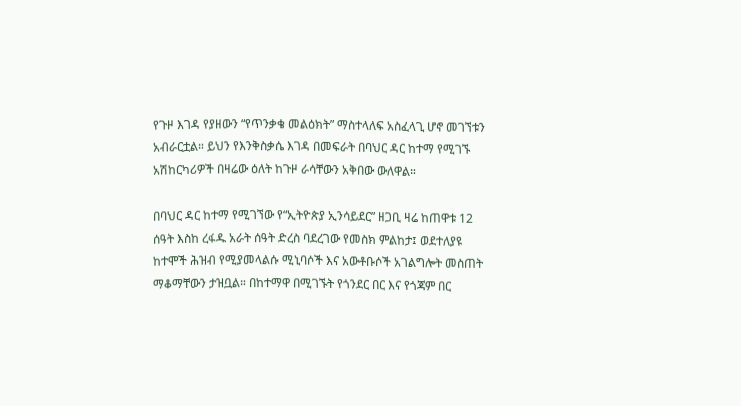የጉዞ እገዳ የያዘውን “የጥንቃቄ መልዕክት” ማስተላለፍ አስፈላጊ ሆኖ መገኘቱን አብራርቷል። ይህን የእንቅስቃሴ እገዳ በመፍራት በባህር ዳር ከተማ የሚገኙ አሽከርካሪዎች በዛሬው ዕለት ከጉዞ ራሳቸውን አቅበው ውለዋል።

በባህር ዳር ከተማ የሚገኘው የ“ኢትዮጵያ ኢንሳይደር” ዘጋቢ ዛሬ ከጠዋቱ 12 ሰዓት እስከ ረፋዱ አራት ሰዓት ድረስ ባደረገው የመስክ ምልከታ፤ ወደተለያዩ ከተሞች ሕዝብ የሚያመላልሱ ሚኒባሶች እና አውቶቡሶች አገልግሎት መስጠት ማቆማቸውን ታዝቧል። በከተማዋ በሚገኙት የጎንደር በር እና የጎጃም በር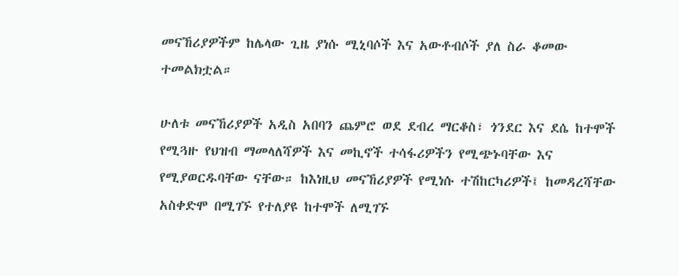መናኸሪያዎችም ከሌላው ጊዜ ያነሱ ሚኒባሶች እና አውቶብሶች ያለ ስራ ቆመው ተመልክቷል።

ሁለቱ መናኸሪያዎች አዲስ አበባን ጨምሮ ወደ ደብረ ማርቆስ፣ ጎንደር እና ደሴ ከተሞች የሚጓዙ የህዝብ ማመላለሻዎች እና መኪኖች ተሳፋሪዎችን የሚጭኑባቸው እና የሚያወርዱባቸው ናቸው። ከእነዚህ መናኸሪያዎች የሚነሱ ተሽከርካሪዎች፤ ከመዳረሻቸው አስቀድሞ በሚገኙ የተለያዩ ከተሞች ለሚገኙ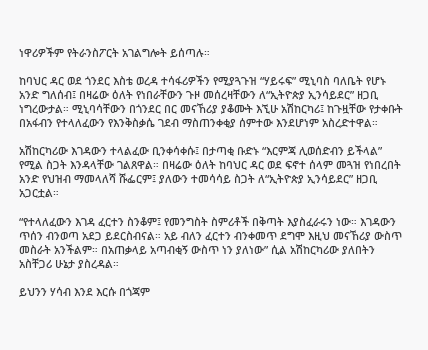ነዋሪዎችም የትራንስፖርት አገልግሎት ይሰጣሉ።

ከባህር ዳር ወደ ጎንደር እስቴ ወረዳ ተሳፋሪዎችን የሚያጓጉዝ “ሃይሩፍ” ሚኒባስ ባለቤት የሆኑ አንድ ግለሰብ፤ በዛሬው ዕለት የነበራቸውን ጉዞ መሰረዛቸውን ለ“ኢትዮጵያ ኢንሳይደር” ዘጋቢ ነግረውታል። ሚኒባሳቸውን በጎንደር በር መናኸሪያ ያቆሙት እኚሁ አሽከርካሪ፤ ከጉዟቸው የታቀቡት በአፋብን የተላለፈውን የእንቅስቃሴ ገደብ ማስጠንቀቂያ ሰምተው እንደሆነም አስረድተዋል።

አሽከርካሪው እገዳውን ተላልፈው ቢንቀሳቀሱ፤ በታጣቂ ቡድኑ “እርምጃ ሊወሰድብን ይችላል” የሚል ስጋት እንዳላቸው ገልጸዋል። በዛሬው ዕለት ከባህር ዳር ወደ ፍኖተ ሰላም መጓዝ የነበረበት አንድ የህዝብ ማመላለሻ ሹፌርም፤ ያለውን ተመሳሳይ ስጋት ለ“ኢትዮጵያ ኢንሳይደር” ዘጋቢ አጋርቷል።

“የተላለፈውን እገዳ ፈርተን ስንቆም፤ የመንግስት ስምሪቶች በቅጣት እያስፈራሩን ነው። እገዳውን ጥሰን ብንወጣ አደጋ ይደርስብናል። አይ ብለን ፈርተን ብንቀመጥ ደግሞ እዚህ መናኸሪያ ውስጥ መስራት አንችልም። በአጠቃላይ አጣብቂኝ ውስጥ ነን ያለነው” ሲል አሽከርካሪው ያለበትን አስቸጋሪ ሁኔታ ያስረዳል።

ይህንን ሃሳብ እንደ እርሱ በጎጃም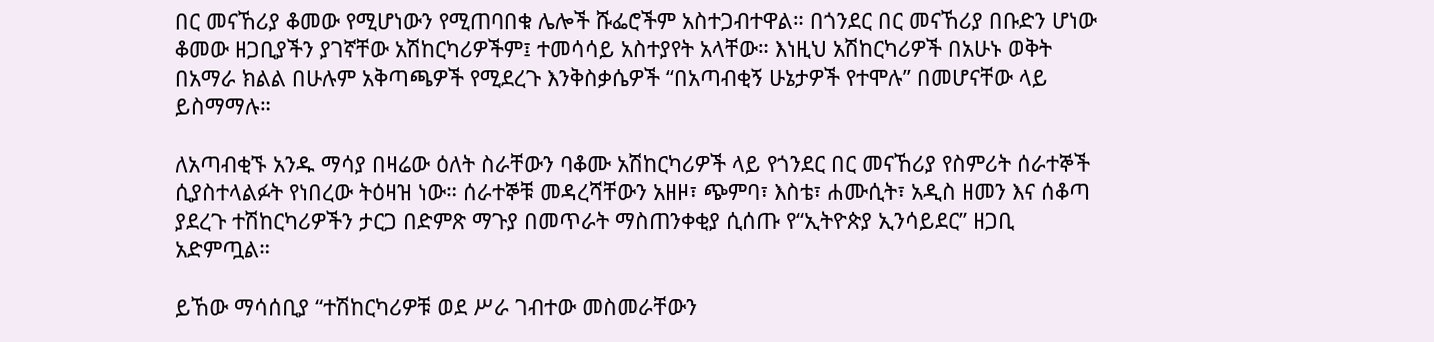በር መናኸሪያ ቆመው የሚሆነውን የሚጠባበቁ ሌሎች ሹፌሮችም አስተጋብተዋል። በጎንደር በር መናኸሪያ በቡድን ሆነው ቆመው ዘጋቢያችን ያገኛቸው አሽከርካሪዎችም፤ ተመሳሳይ አስተያየት አላቸው። እነዚህ አሽከርካሪዎች በአሁኑ ወቅት በአማራ ክልል በሁሉም አቅጣጫዎች የሚደረጉ እንቅስቃሴዎች “በአጣብቂኝ ሁኔታዎች የተሞሉ” በመሆናቸው ላይ ይስማማሉ።

ለአጣብቂኙ አንዱ ማሳያ በዛሬው ዕለት ስራቸውን ባቆሙ አሽከርካሪዎች ላይ የጎንደር በር መናኸሪያ የስምሪት ሰራተኞች ሲያስተላልፉት የነበረው ትዕዛዝ ነው። ሰራተኞቹ መዳረሻቸውን አዘዞ፣ ጭምባ፣ እስቴ፣ ሐሙሲት፣ አዲስ ዘመን እና ሰቆጣ ያደረጉ ተሽከርካሪዎችን ታርጋ በድምጽ ማጉያ በመጥራት ማስጠንቀቂያ ሲሰጡ የ“ኢትዮጵያ ኢንሳይደር” ዘጋቢ አድምጧል።

ይኸው ማሳሰቢያ “ተሽከርካሪዎቹ ወደ ሥራ ገብተው መስመራቸውን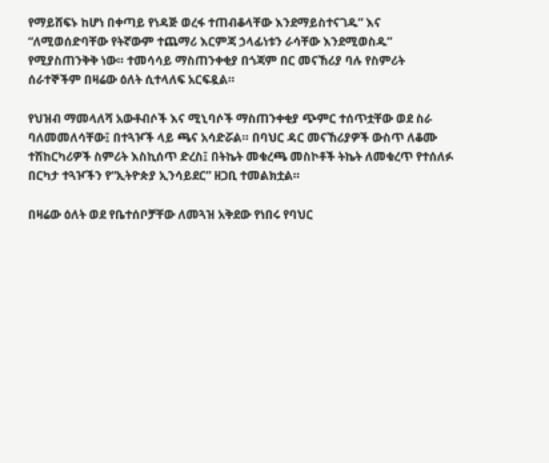የማይሸፍኑ ከሆነ በቀጣይ የነዳጅ ወረፋ ተጠብቆላቸው እንደማይስተናገዱ” እና “ለሚወሰድባቸው የትኛውም ተጨማሪ እርምጃ ኃላፊነቱን ራሳቸው እንደሚወስዱ” የሚያስጠንቅቅ ነው። ተመሳሳይ ማስጠንቀቂያ በጎጃም በር መናኸሪያ ባሉ የስምሪት ሰራተኞችም በዛሬው ዕለት ሲተላለፍ አርፍዷል።

የህዝብ ማመላለሻ አውቶብሶች እና ሚኒባሶች ማስጠንቀቂያ ጭምር ተሰጥቷቸው ወደ ስራ ባለመመለሳቸው፤ በተጓዦች ላይ ጫና አሳድሯል። በባህር ዳር መናኸሪያዎች ውስጥ ለቆሙ ተሽከርካሪዎች ስምሪት እስኪሰጥ ድረስ፤ በትኬት መቁረጫ መስኮቶች ትኬት ለመቁረጥ የተሰለፉ በርካታ ተጓዦችን የ“ኢትዮጵያ ኢንሳይደር” ዘጋቢ ተመልክቷል።

በዛሬው ዕለት ወደ የቤተሰቦቻቸው ለመጓዝ አቅደው የነበሩ የባህር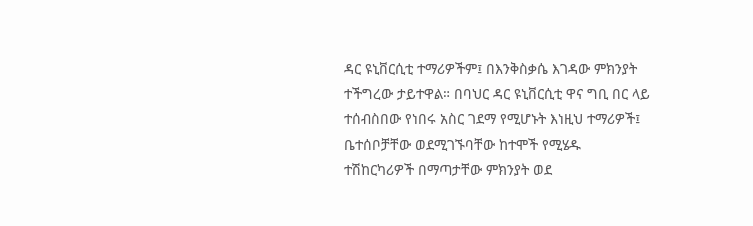ዳር ዩኒቨርሲቲ ተማሪዎችም፤ በእንቅስቃሴ እገዳው ምክንያት ተችግረው ታይተዋል። በባህር ዳር ዩኒቨርሲቲ ዋና ግቢ በር ላይ ተሰብስበው የነበሩ አስር ገደማ የሚሆኑት እነዚህ ተማሪዎች፤ ቤተሰቦቻቸው ወደሚገኙባቸው ከተሞች የሚሄዱ ተሽከርካሪዎች በማጣታቸው ምክንያት ወደ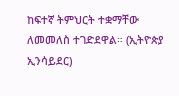ከፍተኛ ትምህርት ተቋማቸው ለመመለስ ተገድደዋል። (ኢትዮጵያ ኢንሳይደር)